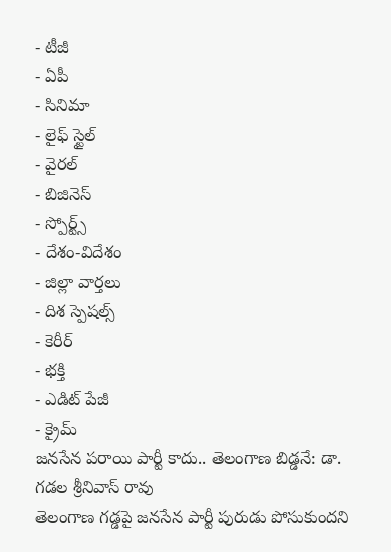- టీజీ
- ఏపీ
- సినిమా
- లైఫ్ స్టైల్
- వైరల్
- బిజినెస్
- స్పోర్ట్స్
- దేశం-విదేశం
- జిల్లా వార్తలు
- దిశ స్పెషల్స్
- కెరీర్
- భక్తి
- ఎడిట్ పేజీ
- క్రైమ్
జనసేన పరాయి పార్టీ కాదు.. తెలంగాణ బిడ్డనే: డా. గడల శ్రీనివాస్ రావు
తెలంగాణ గడ్డపై జనసేన పార్టీ పురుడు పోసుకుందని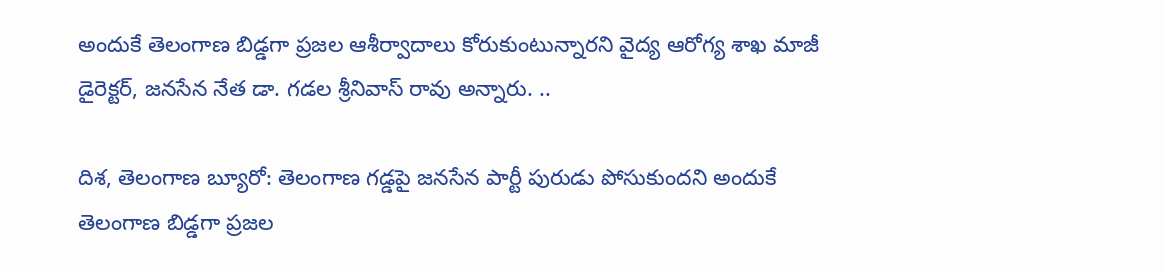అందుకే తెలంగాణ బిడ్డగా ప్రజల ఆశీర్వాదాలు కోరుకుంటున్నారని వైద్య ఆరోగ్య శాఖ మాజీ డైరెక్టర్, జనసేన నేత డా. గడల శ్రీనివాస్ రావు అన్నారు. ..

దిశ, తెలంగాణ బ్యూరో: తెలంగాణ గడ్డపై జనసేన పార్టీ పురుడు పోసుకుందని అందుకే తెలంగాణ బిడ్డగా ప్రజల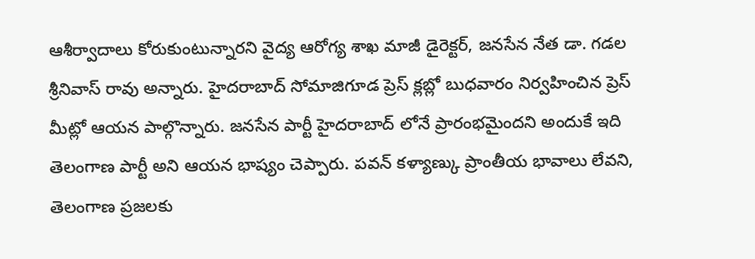ఆశీర్వాదాలు కోరుకుంటున్నారని వైద్య ఆరోగ్య శాఖ మాజీ డైరెక్టర్, జనసేన నేత డా. గడల శ్రీనివాస్ రావు అన్నారు. హైదరాబాద్ సోమాజిగూడ ప్రెస్ క్లబ్లో బుధవారం నిర్వహించిన ప్రెస్ మీట్లో ఆయన పాల్గొన్నారు. జనసేన పార్టీ హైదరాబాద్ లోనే ప్రారంభమైందని అందుకే ఇది తెలంగాణ పార్టీ అని ఆయన భాష్యం చెప్పారు. పవన్ కళ్యాణ్కు ప్రాంతీయ భావాలు లేవని, తెలంగాణ ప్రజలకు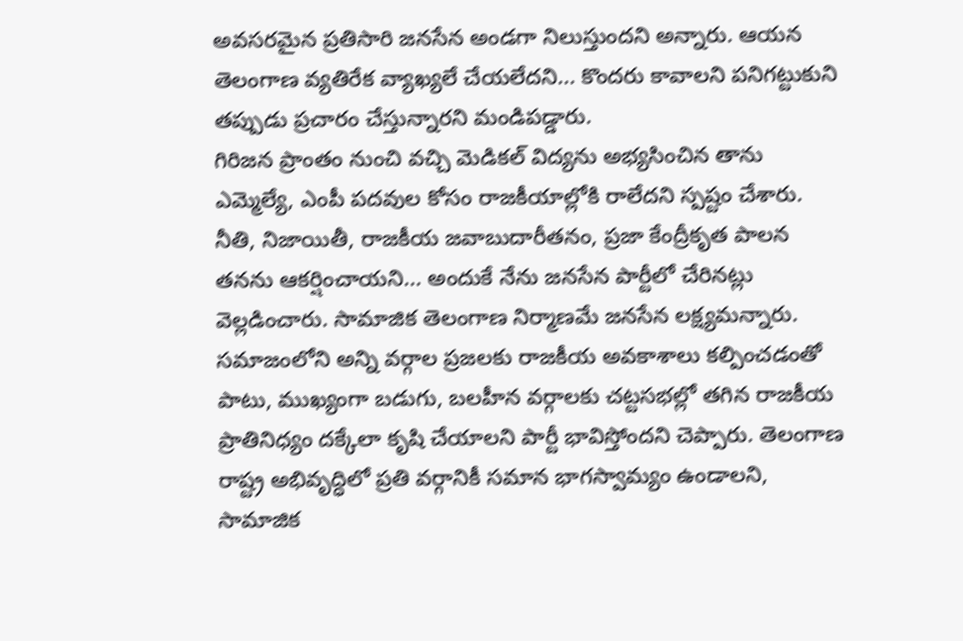అవసరమైన ప్రతిసారి జనసేన అండగా నిలుస్తుందని అన్నారు. ఆయన తెలంగాణ వ్యతిరేక వ్యాఖ్యలే చేయలేదని... కొందరు కావాలని పనిగట్టుకుని తప్పుడు ప్రచారం చేస్తున్నారని మండిపడ్డారు.
గిరిజన ప్రాంతం నుంచి వచ్చి మెడికల్ విద్యను అభ్యసించిన తాను ఎమ్మెల్యే, ఎంపీ పదవుల కోసం రాజకీయాల్లోకి రాలేదని స్పష్టం చేశారు. నీతి, నిజాయితీ, రాజకీయ జవాబుదారీతనం, ప్రజా కేంద్రీకృత పాలన తనను ఆకర్షించాయని... అందుకే నేను జనసేన పార్టీలో చేరినట్లు వెల్లడించారు. సామాజిక తెలంగాణ నిర్మాణమే జనసేన లక్ష్యమన్నారు. సమాజంలోని అన్ని వర్గాల ప్రజలకు రాజకీయ అవకాశాలు కల్పించడంతో పాటు, ముఖ్యంగా బడుగు, బలహీన వర్గాలకు చట్టసభల్లో తగిన రాజకీయ ప్రాతినిధ్యం దక్కేలా కృషి చేయాలని పార్టీ భావిస్తోందని చెప్పారు. తెలంగాణ రాష్ట్ర అభివృద్ధిలో ప్రతి వర్గానికీ సమాన భాగస్వామ్యం ఉండాలని, సామాజిక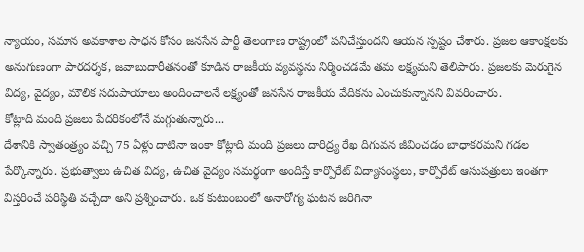న్యాయం, సమాన అవకాశాల సాధన కోసం జనసేన పార్టీ తెలంగాణ రాష్ట్రంలో పనిచేస్తుందని ఆయన స్పష్టం చేశారు. ప్రజల ఆకాంక్షలకు అనుగుణంగా పారదర్శక, జవాబుదారీతనంతో కూడిన రాజకీయ వ్యవస్థను నిర్మించడమే తమ లక్ష్యమని తెలిపారు. ప్రజలకు మెరుగైన విద్య, వైద్యం, మౌలిక సదుపాయాలు అందించాలనే లక్ష్యంతో జనసేన రాజకీయ వేదికను ఎంచుకున్నానని వివరించారు.
కోట్లాది మంది ప్రజలు పేదరికంలోనే మగ్గుతున్నారు...
దేశానికి స్వాతంత్ర్యం వచ్చి 75 ఏళ్లు దాటినా ఇంకా కోట్లాది మంది ప్రజలు దారిద్ర్య రేఖ దిగువన జీవించడం బాధాకరమని గడల పేర్కొన్నారు. ప్రభుత్వాలు ఉచిత విద్య, ఉచిత వైద్యం సమర్థంగా అందిస్తే కార్పొరేట్ విద్యాసంస్థలు, కార్పొరేట్ ఆసుపత్రులు ఇంతగా విస్తరించే పరిస్థితి వచ్చేదా అని ప్రశ్నించారు. ఒక కుటుంబంలో అనారోగ్య ఘటన జరిగినా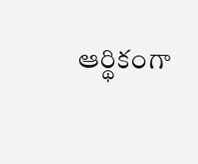ఆర్థికంగా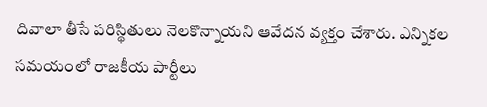దివాలా తీసే పరిస్థితులు నెలకొన్నాయని ఆవేదన వ్యక్తం చేశారు. ఎన్నికల సమయంలో రాజకీయ పార్టీలు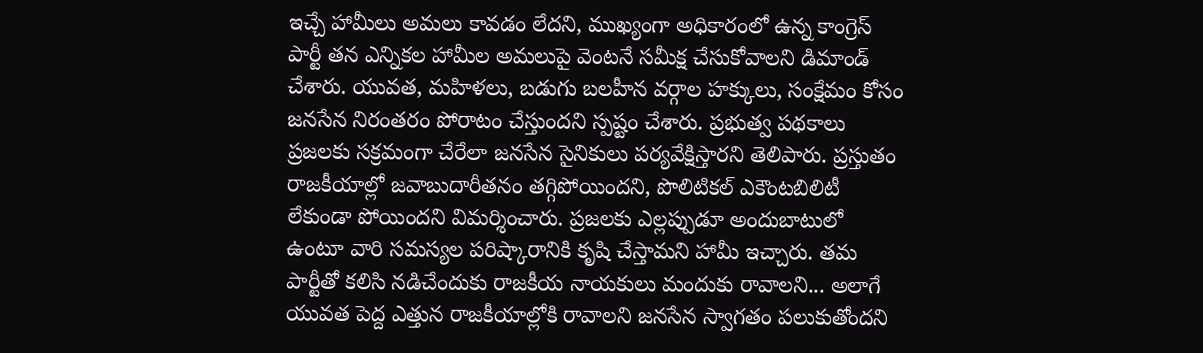ఇచ్చే హామీలు అమలు కావడం లేదని, ముఖ్యంగా అధికారంలో ఉన్న కాంగ్రెస్ పార్టీ తన ఎన్నికల హామీల అమలుపై వెంటనే సమీక్ష చేసుకోవాలని డిమాండ్ చేశారు. యువత, మహిళలు, బడుగు బలహీన వర్గాల హక్కులు, సంక్షేమం కోసం జనసేన నిరంతరం పోరాటం చేస్తుందని స్పష్టం చేశారు. ప్రభుత్వ పథకాలు ప్రజలకు సక్రమంగా చేరేలా జనసేన సైనికులు పర్యవేక్షిస్తారని తెలిపారు. ప్రస్తుతం రాజకీయాల్లో జవాబుదారీతనం తగ్గిపోయిందని, పొలిటికల్ ఎకౌంటబిలిటీ లేకుండా పోయిందని విమర్శించారు. ప్రజలకు ఎల్లప్పుడూ అందుబాటులో ఉంటూ వారి సమస్యల పరిష్కారానికి కృషి చేస్తామని హామీ ఇచ్చారు. తమ పార్టీతో కలిసి నడిచేందుకు రాజకీయ నాయకులు మందుకు రావాలని... అలాగే యువత పెద్ద ఎత్తున రాజకీయాల్లోకి రావాలని జనసేన స్వాగతం పలుకుతోందని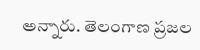అన్నారు. తెలంగాణ ప్రజల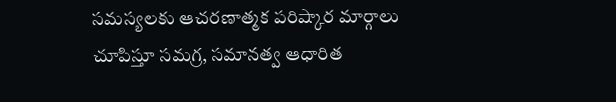సమస్యలకు ఆచరణాత్మక పరిష్కార మార్గాలు చూపిస్తూ సమగ్ర, సమానత్వ ఆధారిత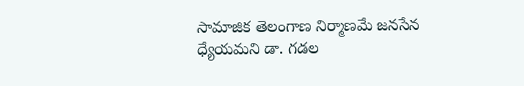సామాజిక తెలంగాణ నిర్మాణమే జనసేన ధ్యేయమని డా. గడల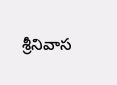శ్రీనివాస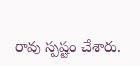రావు స్పష్టం చేశారు.